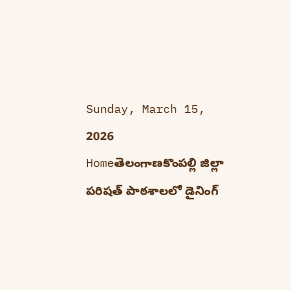Sunday, March 15, 2026
Homeతెలంగాణకొంపల్లి జిల్లా పరిషత్ పాఠశాలలో డైనింగ్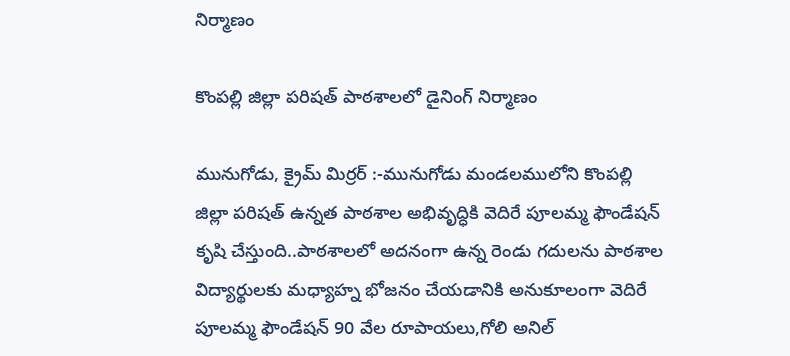నిర్మాణం

కొంపల్లి జిల్లా పరిషత్ పాఠశాలలో డైనింగ్ నిర్మాణం

మునుగోడు, క్రైమ్ మిర్రర్ :-మునుగోడు మండలములోని కొంపల్లి జిల్లా పరిషత్ ఉన్నత పాఠశాల అభివృద్ధికి వెదిరే పూలమ్మ ఫౌండేషన్ కృషి చేస్తుంది..పాఠశాలలో అదనంగా ఉన్న రెండు గదులను పాఠశాల విద్యార్థులకు మధ్యాహ్న భోజనం చేయడానికి అనుకూలంగా వెదిరే పూలమ్మ ఫౌండేషన్ 90 వేల రూపాయలు,గోలి అనిల్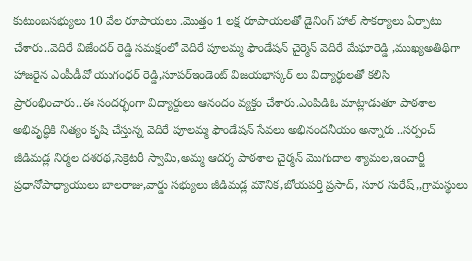కుటుంబసభ్యులు 10 వేల రూపాయలు .మొత్తం 1 లక్ష రూపాయలతో డైనింగ్ హాల్ సౌకర్యాలు ఏర్పాటు చేశారు..వెదిరే విజేందర్ రెడ్డి సమక్షంలో వెదిరే పూలమ్మ ఫౌండేషన్ చైర్మెన్ వెదిరే మేఘారెడ్డి ,ముఖ్యఅతిథిగా హాజరైన ఎంపీడీవో యుగంధర్ రెడ్డి,సూపర్ఇండెంట్ విజయభాస్కర్ లు విద్యార్ధులతో కలిసి ప్రారంభించారు..ఈ సందర్భంగా విద్యార్దులు ఆనందం వ్యక్తం చేశారు.ఎంపిడిఓ మాట్లాడుతూ పాఠశాల అభివృద్ధికి నిత్యం కృషి చేస్తున్న వెదిరే పూలమ్మ ఫౌండేషన్ సేవలు అభినందనీయం అన్నారు ..సర్పంచ్ జీడిమడ్ల నిర్మల దశరథ,సెక్రెటరీ స్వామి,అమ్మ ఆదర్శ పాఠశాల చైర్మన్ మొగుదాల శ్యామల,ఇంచార్జీ ప్రధానోపాధ్యాయులు బాలరాజు,వార్డు సభ్యులు జీడిమడ్ల మౌనిక,బోయపర్తి ప్రసాద్, సూర సురేష్,,గ్రామస్థులు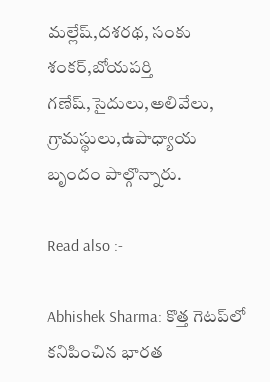మల్లేష్,దశరథ, సంకు శంకర్,బోయపర్తి గణేష్,సైదులు,అలివేలు, గ్రామస్థులు,ఉపాధ్యాయ బృందం పాల్గొన్నారు.

Read also :-

Abhishek Sharma: కొత్త గెటప్‌లో కనిపించిన భారత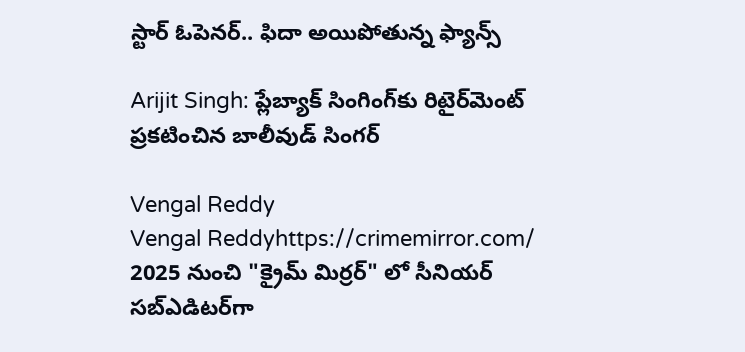స్టార్ ఓపెనర్.. ఫిదా అయిపోతున్న ఫ్యాన్స్

Arijit Singh: ప్లేబ్యాక్‌ సింగింగ్‌కు రిటైర్‌మెంట్‌ ప్రకటించిన బాలీవుడ్ సింగర్

Vengal Reddy
Vengal Reddyhttps://crimemirror.com/
2025 నుంచి "క్రైమ్ మిర్రర్" లో సీనియర్ సబ్‌ఎడిటర్‌గా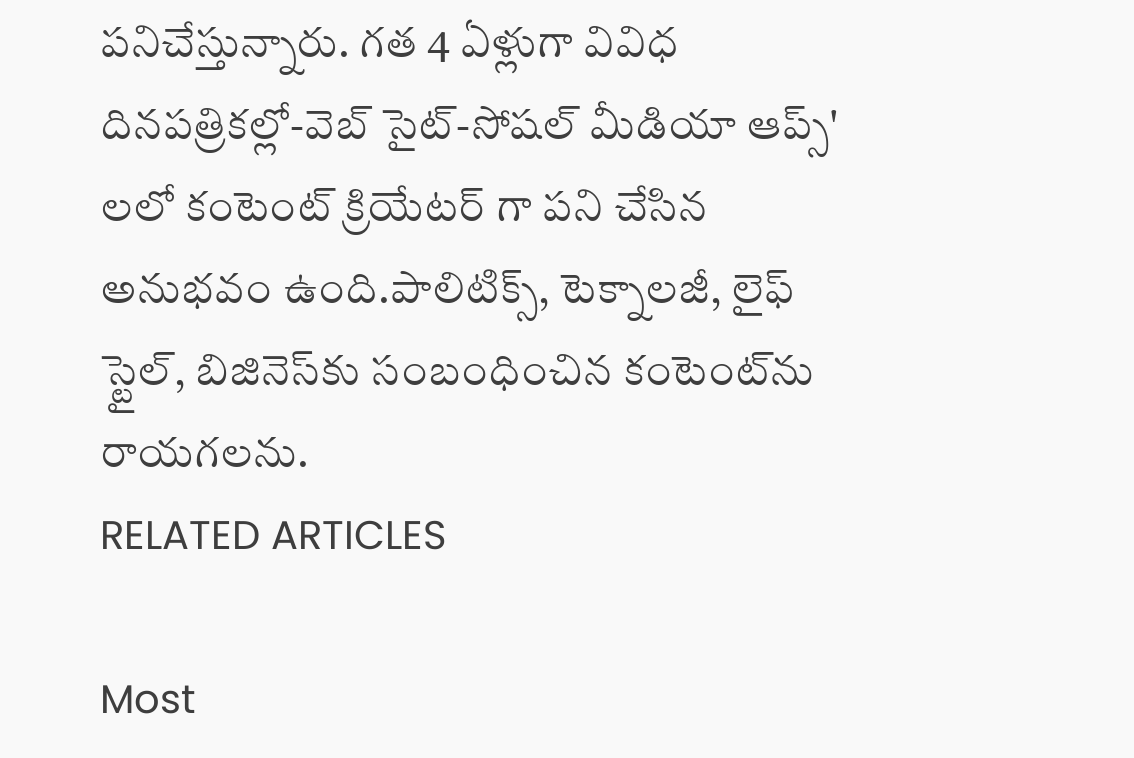పనిచేస్తున్నారు. గత 4 ఏళ్లుగా వివిధ దినపత్రికల్లో-వెబ్ సైట్-సోషల్ మీడియా ఆప్స్' లలో కంటెంట్ క్రియేటర్ గా పని చేసిన అనుభవం ఉంది.పాలిటిక్స్‌, టెక్నాలజీ, లైఫ్‌ స్టైల్‌, బిజినెస్‌కు సంబంధించిన కంటెంట్‌ను రాయగలను.
RELATED ARTICLES

Most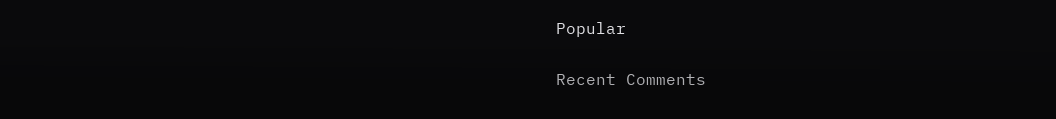Popular

Recent Comments